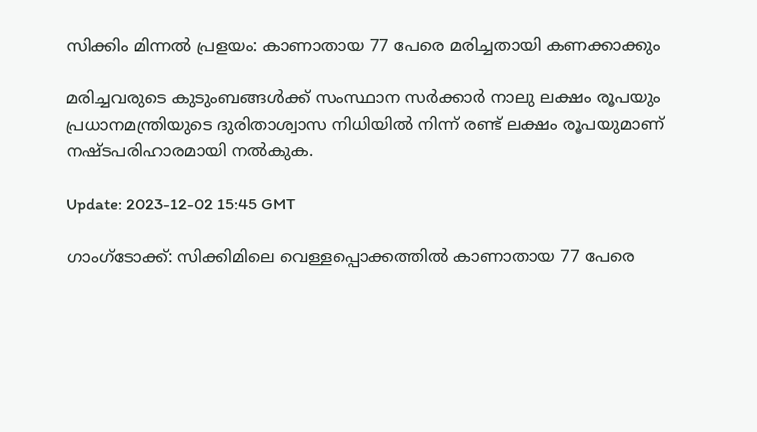സിക്കിം മിന്നൽ പ്രളയം: കാണാതായ 77 പേരെ മരിച്ചതായി കണക്കാക്കും

മരിച്ചവരുടെ കുടുംബങ്ങൾക്ക് സംസ്ഥാന സർക്കാർ നാലു ലക്ഷം രൂപയും പ്രധാനമന്ത്രിയുടെ ദുരിതാശ്വാസ നിധിയിൽ നിന്ന് രണ്ട് ലക്ഷം രൂപയുമാണ് നഷ്ടപരിഹാരമായി നൽകുക.

Update: 2023-12-02 15:45 GMT

ഗാംഗ്‌ടോക്ക്: സിക്കിമിലെ വെള്ളപ്പൊക്കത്തിൽ കാണാതായ 77 പേരെ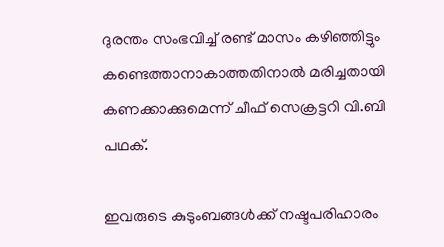ദുരന്തം സംഭവിച്ച് രണ്ട് മാസം കഴിഞ്ഞിട്ടും കണ്ടെത്താനാകാത്തതിനാൽ മരിച്ചതായി കണക്കാക്കുമെന്ന് ചീഫ് സെക്രട്ടറി വി.ബി പഥക്.

ഇവരുടെ കുടുംബങ്ങൾക്ക് നഷ്ടപരിഹാരം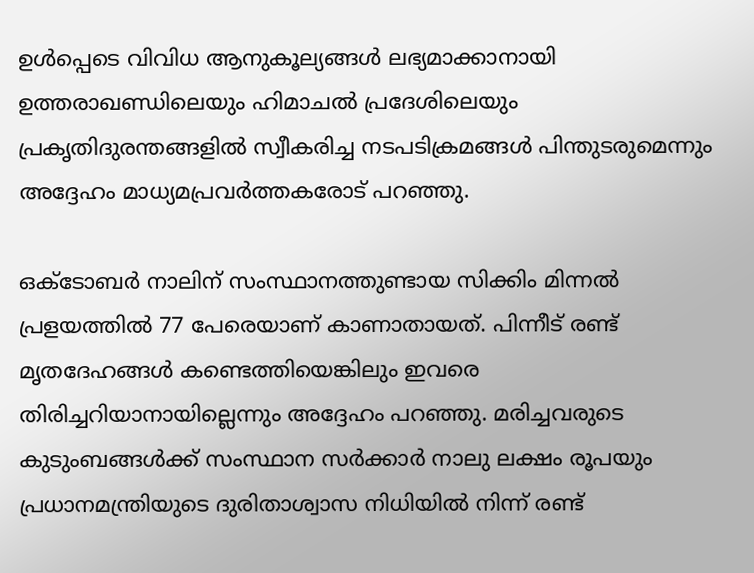ഉൾപ്പെടെ വിവിധ ആനുകൂല്യങ്ങൾ ലഭ്യമാക്കാനായി ഉത്തരാഖണ്ഡിലെയും ഹിമാചൽ പ്രദേശിലെയും പ്രകൃതിദുരന്തങ്ങളിൽ സ്വീകരിച്ച നടപടിക്രമങ്ങൾ പിന്തുടരുമെന്നും അദ്ദേഹം മാധ്യമപ്രവർത്തകരോട് പറഞ്ഞു.

ഒക്ടോബർ നാലിന് സംസ്ഥാനത്തുണ്ടായ സിക്കിം മിന്നൽ പ്രളയത്തിൽ 77 പേരെയാണ് കാണാതായത്. പിന്നീട് രണ്ട് മൃതദേഹങ്ങൾ കണ്ടെത്തിയെങ്കിലും ഇവരെ തിരിച്ചറിയാനായില്ലെന്നും അദ്ദേഹം പറഞ്ഞു. മരിച്ചവരുടെ കുടുംബങ്ങൾക്ക് സംസ്ഥാന സർക്കാർ നാലു ലക്ഷം രൂപയും പ്രധാനമന്ത്രിയുടെ ദുരിതാശ്വാസ നിധിയിൽ നിന്ന് രണ്ട്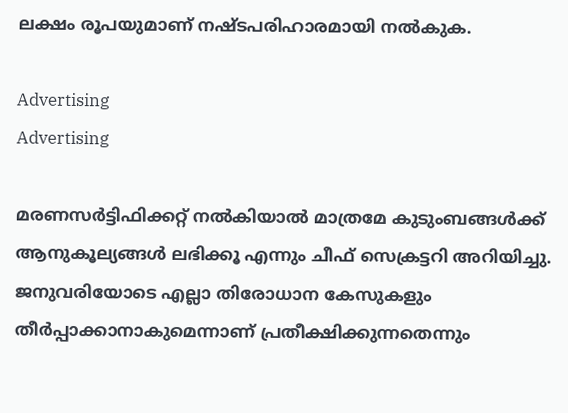ലക്ഷം രൂപയുമാണ് നഷ്ടപരിഹാരമായി നൽകുക.

Advertising
Advertising

മരണസർട്ടിഫിക്കറ്റ് നൽകിയാൽ മാത്രമേ കുടുംബങ്ങൾക്ക് ആനുകൂല്യങ്ങൾ ലഭിക്കൂ എന്നും ചീഫ് സെക്രട്ടറി അറിയിച്ചു. ജനുവരിയോടെ എല്ലാ തിരോധാന കേസുകളും തീർപ്പാക്കാനാകുമെന്നാണ് പ്രതീക്ഷിക്കുന്നതെന്നും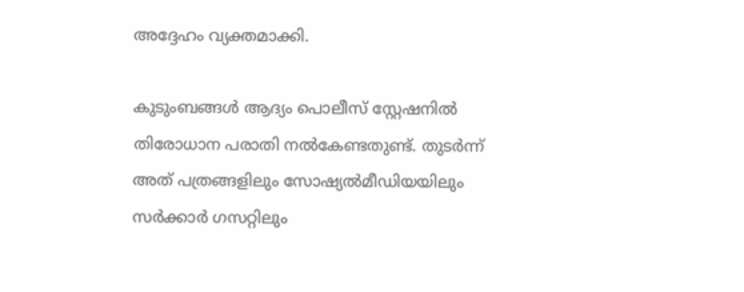അദ്ദേഹം വ്യക്തമാക്കി.

കുടുംബങ്ങൾ ആദ്യം പൊലീസ് സ്റ്റേഷനിൽ തിരോധാന പരാതി നൽകേണ്ടതുണ്ട്. തുടർന്ന് അത് പത്രങ്ങളിലും സോഷ്യൽമീഡിയയിലും സർക്കാർ ഗസറ്റിലും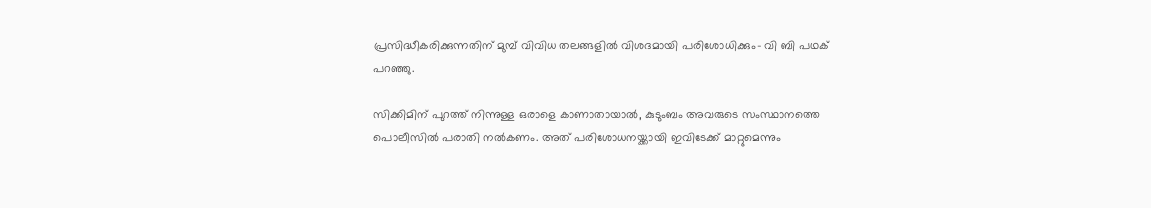പ്രസിദ്ധീകരിക്കുന്നതിന് മുമ്പ് വിവിധ തലങ്ങളിൽ വിശദമായി പരിശോധിക്കും- വി ബി പഥക് പറഞ്ഞു.

സിക്കിമിന് പുറത്ത് നിന്നുള്ള ഒരാളെ കാണാതായാൽ, കുടുംബം അവരുടെ സംസ്ഥാനത്തെ പൊലീസിൽ പരാതി നൽകണം. അത് പരിശോധനയ്ക്കായി ഇവിടേക്ക് മാറ്റുമെന്നും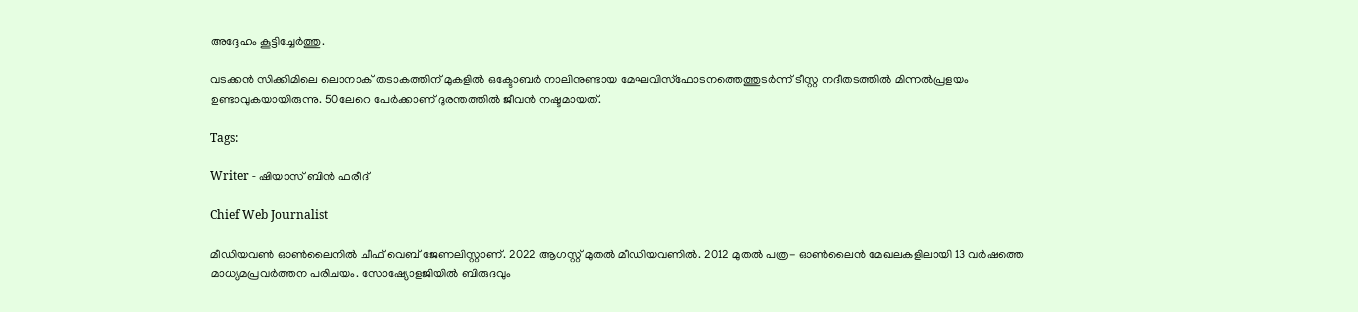അദ്ദേഹം കൂട്ടിച്ചേർത്തു.

വടക്കൻ സിക്കിമിലെ ലൊനാക് തടാകത്തിന് മുകളിൽ ഒക്ടോബർ നാലിനുണ്ടായ മേഘവിസ്ഫോടനത്തെത്തുടർന്ന് ടീസ്റ്റ നദീതടത്തിൽ മിന്നൽപ്രളയം ഉണ്ടാ‌വുകയായിരുന്നു. 50ലേറെ പേർക്കാണ് ദുരന്തത്തിൽ ജീവൻ നഷ്ടമായത്.

Tags:

Writer - ഷിയാസ് ബിന്‍ ഫരീദ്

Chief Web Journalist

മീഡിയവണ്‍ ഓണ്‍ലൈനില്‍ ചീഫ് വെബ് ജേണലിസ്റ്റാണ്. 2022 ആഗസ്റ്റ് മുതല്‍ മീഡിയവണില്‍. 2012 മുതല്‍ പത്ര- ഓണ്‍ലൈന്‍ മേഖലകളിലായി 13 വര്‍ഷത്തെ മാധ്യമപ്രവര്‍ത്തന പരിചയം. സോഷ്യോളജിയില്‍ ബിരുദവും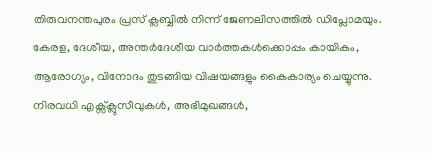തിരുവനന്തപുരം പ്രസ് ക്ലബ്ബില്‍ നിന്ന് ജേണലിസത്തില്‍ ഡിപ്ലോമയും. കേരള, ദേശീയ, അന്തര്‍ദേശീയ വാര്‍ത്തകള്‍ക്കൊപ്പം കായികം, ആരോഗ്യം, വിനോദം തുടങ്ങിയ വിഷയങ്ങളും കൈകാര്യം ചെയ്യുന്നു. നിരവധി എക്സ്ക്ലുസീവുകള്‍, അഭിമുഖങ്ങള്‍,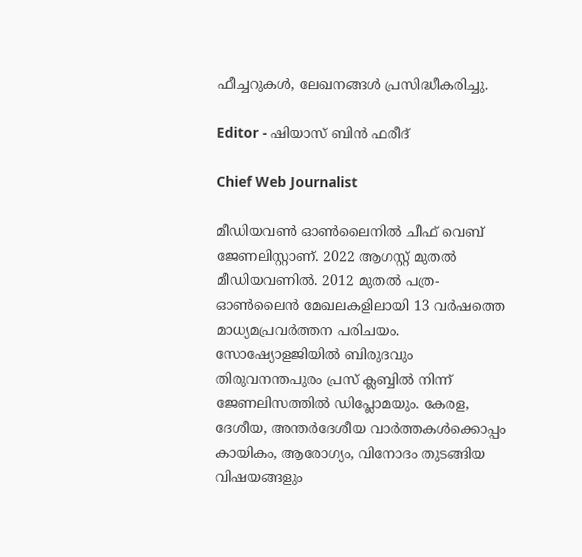ഫീച്ചറുകള്‍, ലേഖനങ്ങള്‍ പ്രസിദ്ധീകരിച്ചു.

Editor - ഷിയാസ് ബിന്‍ ഫരീദ്

Chief Web Journalist

മീഡിയവണ്‍ ഓണ്‍ലൈനില്‍ ചീഫ് വെബ് ജേണലിസ്റ്റാണ്. 2022 ആഗസ്റ്റ് മുതല്‍ മീഡിയവണില്‍. 2012 മുതല്‍ പത്ര- ഓണ്‍ലൈന്‍ മേഖലകളിലായി 13 വര്‍ഷത്തെ മാധ്യമപ്രവര്‍ത്തന പരിചയം. സോഷ്യോളജിയില്‍ ബിരുദവും തിരുവനന്തപുരം പ്രസ് ക്ലബ്ബില്‍ നിന്ന് ജേണലിസത്തില്‍ ഡിപ്ലോമയും. കേരള, ദേശീയ, അന്തര്‍ദേശീയ വാര്‍ത്തകള്‍ക്കൊപ്പം കായികം, ആരോഗ്യം, വിനോദം തുടങ്ങിയ വിഷയങ്ങളും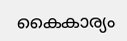കൈകാര്യം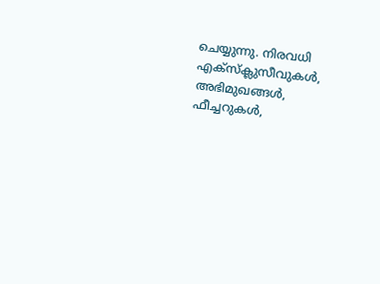ചെയ്യുന്നു. നിരവധി എക്സ്ക്ലുസീവുകള്‍, അഭിമുഖങ്ങള്‍, ഫീച്ചറുകള്‍,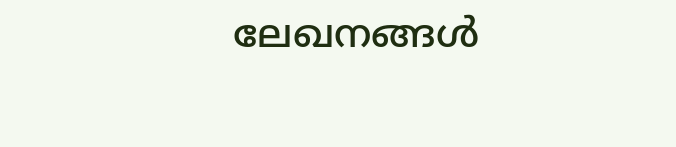ലേഖനങ്ങള്‍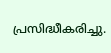പ്രസിദ്ധീകരിച്ചു.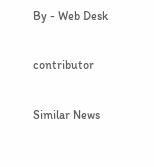By - Web Desk

contributor

Similar News